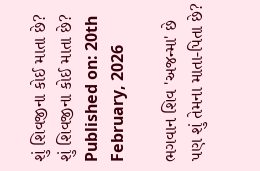શું શિવજીના કોઈ માતા છે?
શું શિવજીના કોઈ માતા છે?
Published on: 20th February, 2026

ભગવાન શિવ 'અજન્મા' છે પણ શું તેમના માતા-પિતા છે?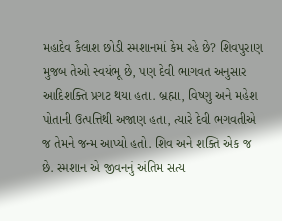મહાદેવ કૈલાશ છોડી સ્મશાનમાં કેમ રહે છે? શિવપુરાણ મુજબ તેઓ સ્વયંભૂ છે, પણ દેવી ભાગવત અનુસાર આદિશક્તિ પ્રગટ થયા હતા. બ્રહ્મા, વિષ્ણુ અને મહેશ પોતાની ઉત્પત્તિથી અજાણ હતા, ત્યારે દેવી ભગવતીએ જ તેમને જન્મ આપ્યો હતો. શિવ અને શક્તિ એક જ છે. સ્મશાન એ જીવનનું અંતિમ સત્ય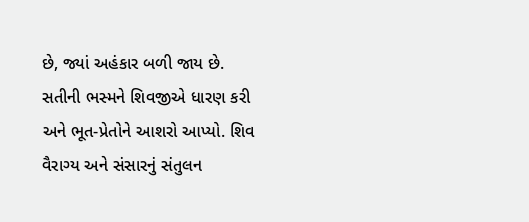છે, જ્યાં અહંકાર બળી જાય છે. સતીની ભસ્મને શિવજીએ ધારણ કરી અને ભૂત-પ્રેતોને આશરો આપ્યો. શિવ વૈરાગ્ય અને સંસારનું સંતુલન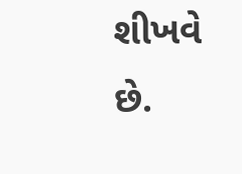શીખવે છે.